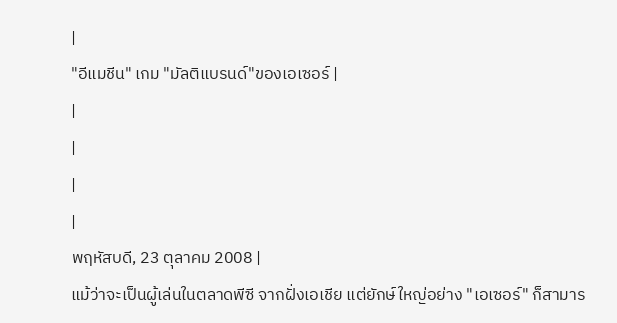|
"อีแมชีน" เกม "มัลติแบรนด์"ของเอเซอร์ |
|
|
|
|
พฤหัสบดี, 23 ตุลาคม 2008 |
แม้ว่าจะเป็นผู้เล่นในตลาดพีซี จากฝั่งเอเชีย แต่ยักษ์ใหญ่อย่าง "เอเซอร์" ก็สามาร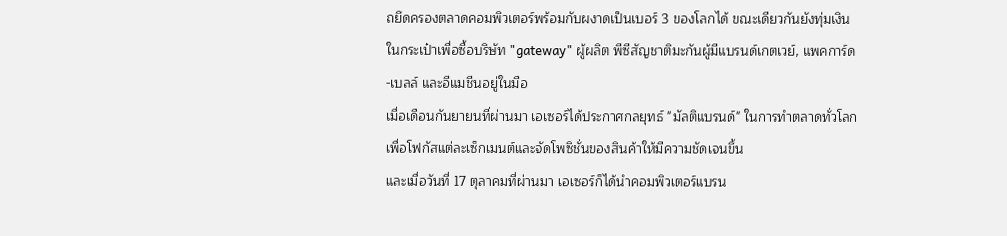ถยึดครองตลาดคอมพิวเตอร์พร้อมกับผงาดเป็นเบอร์ 3 ของโลกได้ ขณะเดียวกันยังทุ่มเงินในกระเป๋าเพื่อซื้อบริษัท "gateway" ผู้ผลิต พีซีสัญชาติมะกันผู้มีแบรนด์เกตเวย์, แพคการ์ด-เบลล์ และอีแมชีนอยู่ในมือ
เมื่อเดือนกันยายนที่ผ่านมา เอเซอร์ได้ประกาศกลยุทธ์ "มัลติแบรนด์" ในการทำตลาดทั่วโลก เพื่อโฟกัสแต่ละเซ็กเมนต์และจัดโพซิชั่นของสินค้าให้มีความชัดเจนขึ้น
และเมื่อวันที่ 17 ตุลาคมที่ผ่านมา เอเซอร์ก็ได้นำคอมพิวเตอร์แบรน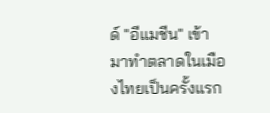ด์ "อีแมชีน" เข้ามาทำตลาดในเมืองไทยเป็นครั้งแรก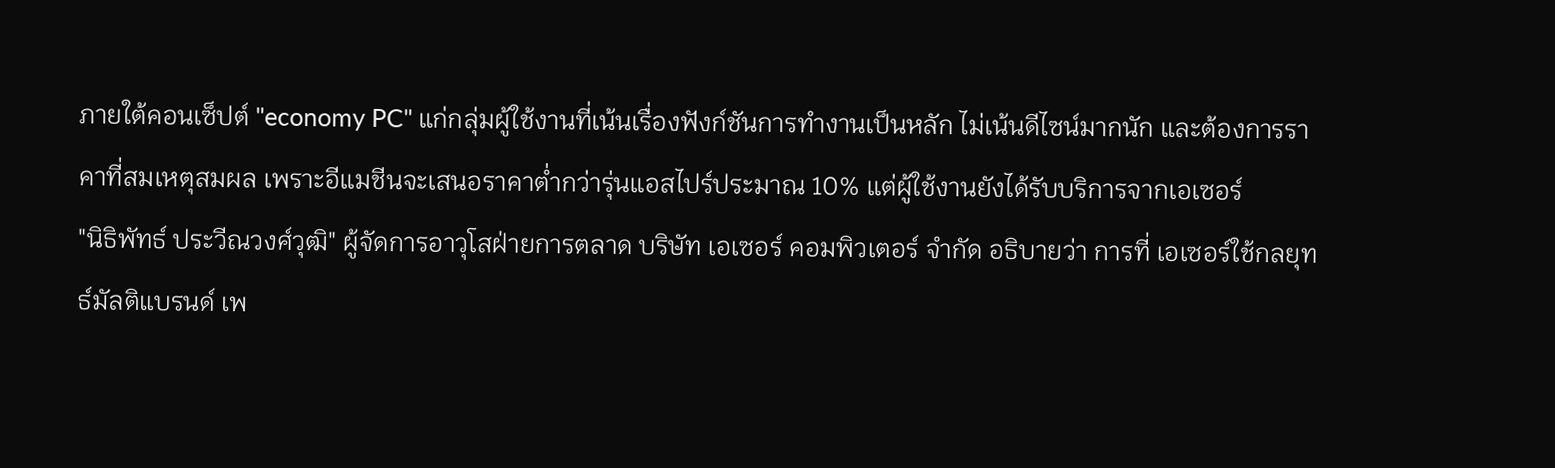ภายใต้คอนเซ็ปต์ "economy PC" แก่กลุ่มผู้ใช้งานที่เน้นเรื่องฟังก์ชันการทำงานเป็นหลัก ไม่เน้นดีไซน์มากนัก และต้องการราคาที่สมเหตุสมผล เพราะอีแมชีนจะเสนอราคาต่ำกว่ารุ่นแอสไปร์ประมาณ 10% แต่ผู้ใช้งานยังได้รับบริการจากเอเซอร์
"นิธิพัทธ์ ประวีณวงศ์วุฒิ" ผู้จัดการอาวุโสฝ่ายการตลาด บริษัท เอเซอร์ คอมพิวเตอร์ จำกัด อธิบายว่า การที่ เอเซอร์ใช้กลยุทธ์มัลติแบรนด์ เพ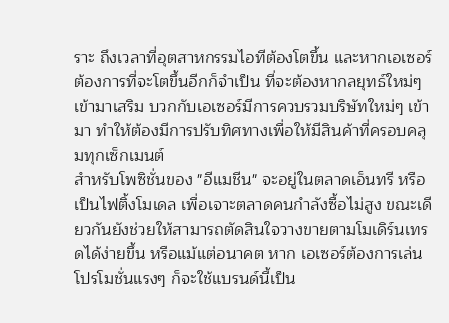ราะ ถึงเวลาที่อุตสาหกรรมไอทีต้องโตขึ้น และหากเอเซอร์ต้องการที่จะโตขึ้นอีกก็จำเป็น ที่จะต้องหากลยุทธ์ใหม่ๆ เข้ามาเสริม บวกกับเอเซอร์มีการควบรวมบริษัทใหม่ๆ เข้ามา ทำให้ต้องมีการปรับทิศทางเพื่อให้มีสินค้าที่ครอบคลุมทุกเซ็กเมนต์
สำหรับโพซิชั่นของ "อีแมชีน" จะอยู่ในตลาดเอ็นทรี หรือเป็นไฟติ้งโมเดล เพื่อเจาะตลาดคนกำลังซื้อไม่สูง ขณะเดียวกันยังช่วยให้สามารถตัดสินใจวางขายตามโมเดิร์นเทรดได้ง่ายขึ้น หรือแม้แต่อนาคต หาก เอเซอร์ต้องการเล่นโปรโมชั่นแรงๆ ก็จะใช้แบรนด์นี้เป็น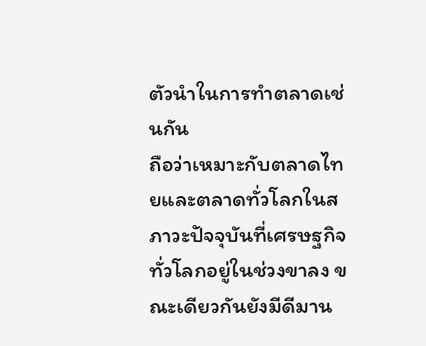ตัวนำในการทำตลาดเช่นกัน
ถือว่าเหมาะกับตลาดไทยและตลาดทั่วโลกในสภาวะปัจจุบันที่เศรษฐกิจทั่วโลกอยู่ในช่วงขาลง ขณะเดียวกันยังมีดีมาน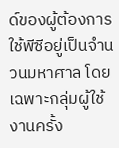ด์ของผู้ต้องการใช้พีซีอยู่เป็นจำนวนมหาศาล โดยเฉพาะกลุ่มผู้ใช้งานครั้ง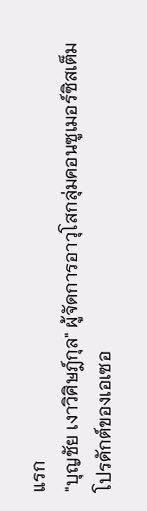แรก
"บุญชัย เงาวิศิษฎ์กุล" ผู้จัดการอาวุโสกลุ่มคอนซูเมอร์ซิสเต็มโปรดักต์ของเอเซอ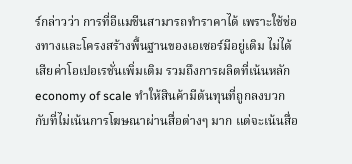ร์กล่าวว่า การที่อีแมชีนสามารถทำราคาได้ เพราะใช้ช่องทางและโครงสร้างพื้นฐานของเอเซอร์มีอยู่เดิม ไม่ได้เสียค่าโอเปอเรชั่นเพิ่มเติม รวมถึงการผลิตที่เน้นหลัก economy of scale ทำให้สินค้ามีต้นทุนที่ถูกลงบวกกับที่ไม่เน้นการโฆษณาผ่านสื่อต่างๆ มาก แต่จะเน้นสื่อ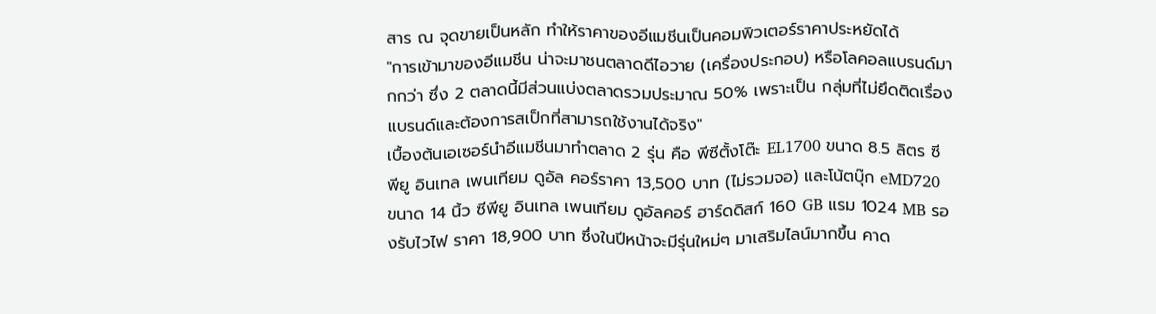สาร ณ จุดขายเป็นหลัก ทำให้ราคาของอีแมชีนเป็นคอมพิวเตอร์ราคาประหยัดได้
"การเข้ามาของอีแมชีน น่าจะมาชนตลาดดีไอวาย (เครื่องประกอบ) หรือโลคอลแบรนด์มากกว่า ซึ่ง 2 ตลาดนี้มีส่วนแบ่งตลาดรวมประมาณ 50% เพราะเป็น กลุ่มที่ไม่ยึดติดเรื่องแบรนด์และต้องการสเป็กที่สามารถใช้งานได้จริง"
เบื้องต้นเอเซอร์นำอีแมชีนมาทำตลาด 2 รุ่น คือ พีซีตั้งโต๊ะ EL1700 ขนาด 8.5 ลิตร ซีพียู อินเทล เพนเทียม ดูอัล คอร์ราคา 13,500 บาท (ไม่รวมจอ) และโน้ตบุ๊ก eMD720 ขนาด 14 นิ้ว ซีพียู อินเทล เพนเทียม ดูอัลคอร์ ฮาร์ดดิสก์ 160 GB แรม 1024 MB รองรับไวไฟ ราคา 18,900 บาท ซึ่งในปีหน้าจะมีรุ่นใหม่ๆ มาเสริมไลน์มากขึ้น คาด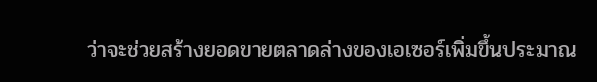ว่าจะช่วยสร้างยอดขายตลาดล่างของเอเซอร์เพิ่มขึ้นประมาณ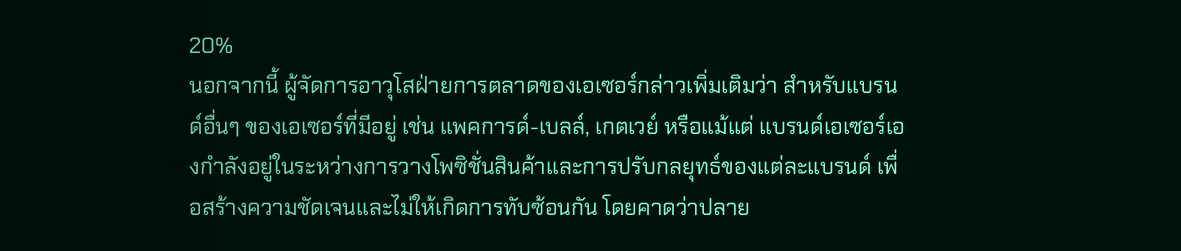20%
นอกจากนี้ ผู้จัดการอาวุโสฝ่ายการตลาดของเอเซอร์กล่าวเพิ่มเติมว่า สำหรับแบรนด์อื่นๆ ของเอเซอร์ที่มีอยู่ เช่น แพคการด์-เบลล์, เกตเวย์ หรือแม้แต่ แบรนด์เอเซอร์เองกำลังอยู่ในระหว่างการวางโพซิชั่นสินค้าและการปรับกลยุทธ์ของแต่ละแบรนด์ เพื่อสร้างความชัดเจนและไม่ให้เกิดการทับซ้อนกัน โดยคาดว่าปลาย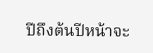ปีถึงต้นปีหน้าจะ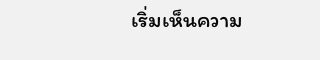เริ่มเห็นความ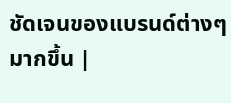ชัดเจนของแบรนด์ต่างๆ มากขึ้น |